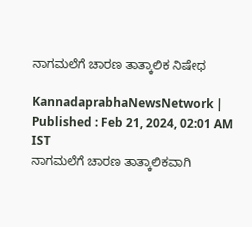ನಾಗಮಲೆಗೆ ಚಾರಣ ತಾತ್ಕಾಲಿಕ ನಿಷೇಧ

KannadaprabhaNewsNetwork |
Published : Feb 21, 2024, 02:01 AM IST
ನಾಗಮಲೆಗೆ ಚಾರಣ ತಾತ್ಕಾಲಿಕವಾಗಿ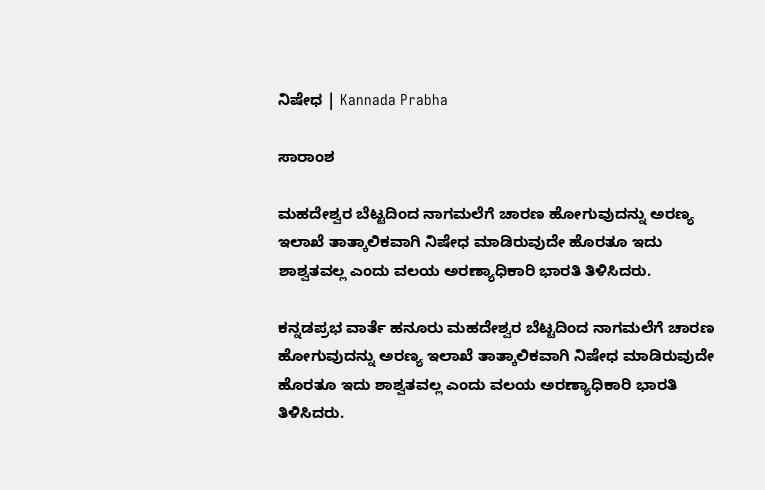ನಿಷೇಧ | Kannada Prabha

ಸಾರಾಂಶ

ಮಹದೇಶ್ವರ ಬೆಟ್ಟದಿಂದ ನಾಗಮಲೆಗೆ ಚಾರಣ ಹೋಗುವುದನ್ನು ಅರಣ್ಯ ಇಲಾಖೆ ತಾತ್ಕಾಲಿಕವಾಗಿ ನಿಷೇಧ ಮಾಡಿರುವುದೇ ಹೊರತೂ ಇದು ಶಾಶ್ವತವಲ್ಲ ಎಂದು‌ ವಲಯ ಅರಣ್ಯಾಧಿಕಾರಿ‌‌ ಭಾರತಿ ತಿಳಿಸಿದರು.

ಕನ್ನಡಪ್ರಭ ವಾರ್ತೆ ಹನೂರು ಮಹದೇಶ್ವರ ಬೆಟ್ಟದಿಂದ ನಾಗಮಲೆಗೆ ಚಾರಣ ಹೋಗುವುದನ್ನು ಅರಣ್ಯ ಇಲಾಖೆ ತಾತ್ಕಾಲಿಕವಾಗಿ ನಿಷೇಧ ಮಾಡಿರುವುದೇ ಹೊರತೂ ಇದು ಶಾಶ್ವತವಲ್ಲ ಎಂದು‌ ವಲಯ ಅರಣ್ಯಾಧಿಕಾರಿ‌‌ ಭಾರತಿ ತಿಳಿಸಿದರು.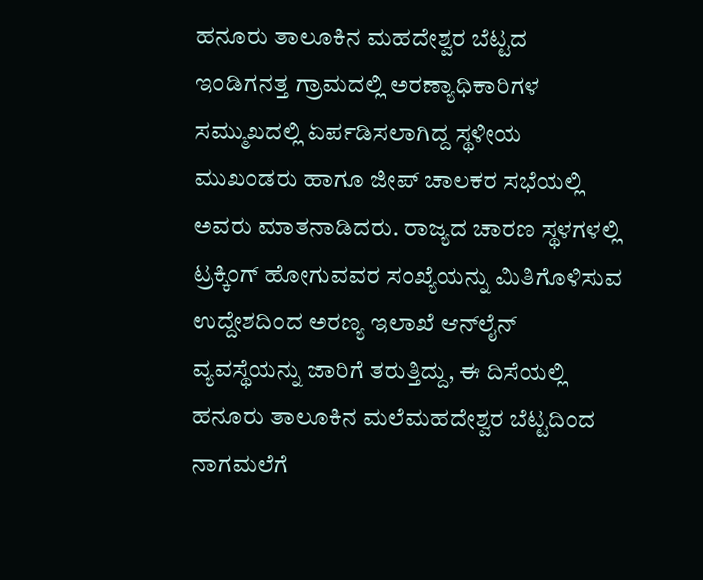ಹನೂರು ತಾಲೂಕಿನ ಮಹದೇಶ್ವರ ಬೆಟ್ಟದ‌ ಇಂಡಿಗನತ್ತ ಗ್ರಾಮದಲ್ಲಿ ಅರಣ್ಯಾಧಿಕಾರಿಗಳ ಸಮ್ಮುಖದಲ್ಲಿ ಏರ್ಪಡಿಸಲಾಗಿದ್ದ ಸ್ಥಳೀಯ ಮುಖಂಡರು ಹಾಗೂ ಜೀಪ್ ಚಾಲಕರ ಸಭೆಯಲ್ಲಿ ಅವರು ಮಾತನಾಡಿದರು. ರಾಜ್ಯದ ಚಾರಣ ಸ್ಥಳಗಳಲ್ಲಿ ಟ್ರಕ್ಕಿಂಗ್ ಹೋಗುವವರ ಸಂಖ್ಯೆಯನ್ನು ಮಿತಿಗೊಳಿಸುವ ಉದ್ದೇಶದಿಂದ ಅರಣ್ಯ ಇಲಾಖೆ ಆನ್‌ಲೈನ್ ವ್ಯವಸ್ಥೆಯನ್ನು ಜಾರಿಗೆ ತರುತ್ತಿದ್ದು, ಈ ದಿಸೆಯಲ್ಲಿ ಹನೂರು ತಾಲೂಕಿನ ಮಲೆಮಹದೇಶ್ವರ ಬೆಟ್ಟದಿಂದ ನಾಗಮಲೆಗೆ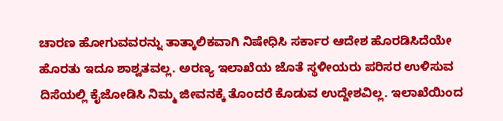ಚಾರಣ ಹೋಗುವವರನ್ನು ತಾತ್ಕಾಲಿಕವಾಗಿ ನಿಷೇಧಿಸಿ ಸರ್ಕಾರ ಆದೇಶ ಹೊರಡಿಸಿದೆಯೇ ಹೊರತು ಇದೂ ಶಾಶ್ವತವಲ್ಲ. ಅರಣ್ಯ ಇಲಾಖೆಯ ಜೊತೆ ಸ್ಥಳೀಯರು ಪರಿಸರ ಉಳಿಸುವ ದಿಸೆಯಲ್ಲಿ‌ ಕೈಜೋಡಿಸಿ ನಿಮ್ಮ‌ ಜೀವನಕ್ಕೆ‌‌ ತೊಂದರೆ ಕೊಡುವ ಉದ್ದೇಶ‌‌‌ವಿಲ್ಲ. ಇಲಾಖೆಯಿಂದ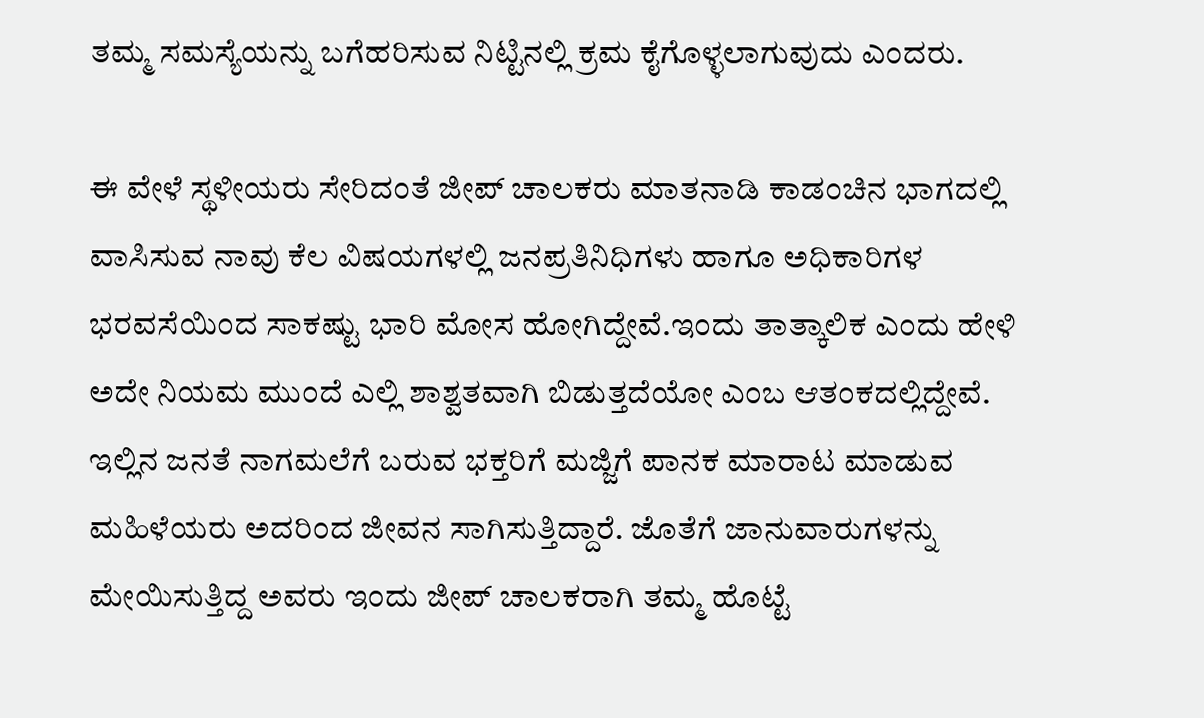ತಮ್ಮ ಸಮಸ್ಯೆಯನ್ನು ಬಗೆಹರಿಸುವ ನಿಟ್ಟಿನಲ್ಲಿ ಕ್ರಮ ಕೈಗೊಳ್ಳಲಾಗುವುದು ಎಂದರು.

ಈ ವೇಳೆ‌ ಸ್ಥಳೀಯರು ಸೇರಿದಂತೆ ಜೀಪ್ ಚಾಲಕರು ಮಾತನಾಡಿ‌ ಕಾಡಂಚಿನ ಭಾಗದಲ್ಲಿ‌ ವಾಸಿಸುವ ನಾವು ‌ಕೆಲ ವಿಷಯಗಳಲ್ಲಿ ಜನಪ್ರತಿನಿಧಿಗಳು ಹಾಗೂ ಅಧಿಕಾರಿಗಳ ಭರವಸೆಯಿಂದ ಸಾಕಷ್ಟು ಭಾರಿ ಮೋಸ ಹೋಗಿದ್ದೇವೆ.ಇಂದು ತಾತ್ಕಾಲಿಕ‌‌‌ ಎಂದು ‌ಹೇಳಿ ಅದೇ ನಿಯಮ ‌ಮುಂದೆ ಎಲ್ಲಿ ಶಾಶ್ವತವಾಗಿ ಬಿಡುತ್ತದೆಯೋ ಎಂಬ ಆತಂಕದಲ್ಲಿದ್ದೇವೆ. ಇಲ್ಲಿನ ಜನತೆ ನಾಗಮಲೆಗೆ ಬರುವ ಭಕ್ತರಿಗೆ ಮಜ್ಜಿಗೆ ಪಾನಕ ಮಾರಾಟ ಮಾಡುವ ಮಹಿಳೆಯರು ಅದರಿಂದ ಜೀವನ ಸಾಗಿಸುತ್ತಿದ್ದಾರೆ. ಜೊತೆಗೆ ಜಾನುವಾರುಗಳನ್ನು ಮೇಯಿಸುತ್ತಿದ್ದ ಅವರು ಇಂದು ಜೀಪ್ ಚಾಲಕರಾಗಿ ತಮ್ಮ ಹೊಟ್ಟೆ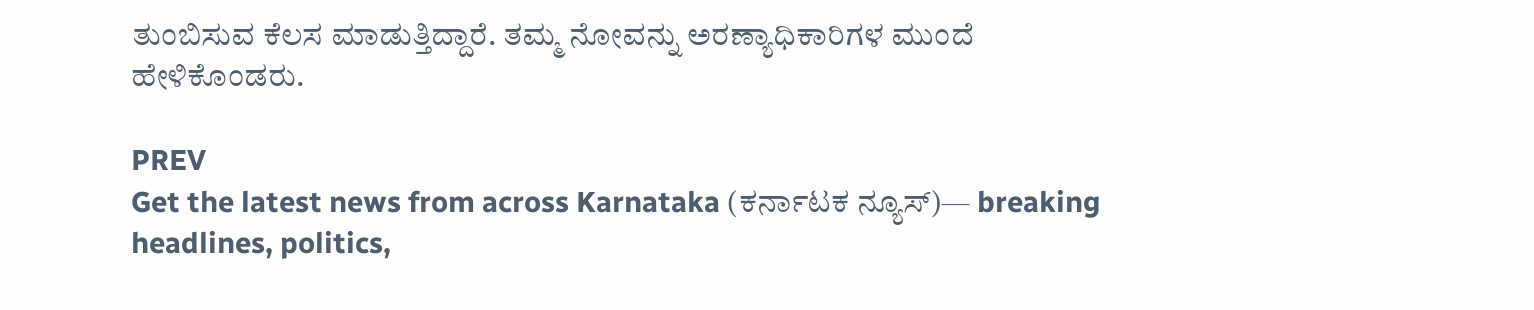ತುಂಬಿಸುವ ಕೆಲಸ ಮಾಡುತ್ತಿದ್ದಾರೆ. ತಮ್ಮ ನೋವನ್ನು‌ ಅರಣ್ಯಾಧಿಕಾರಿಗಳ ಮುಂದೆ ಹೇಳಿಕೊಂಡರು.

PREV
Get the latest news from across Karnataka (ಕರ್ನಾಟಕ ನ್ಯೂಸ್)— breaking headlines, politics,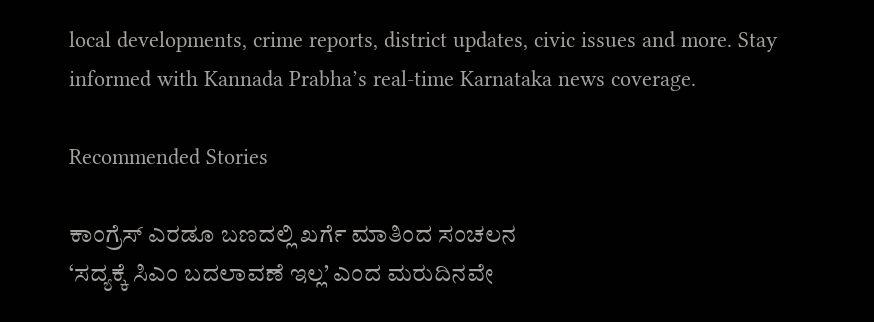local developments, crime reports, district updates, civic issues and more. Stay informed with Kannada Prabha’s real‑time Karnataka news coverage.

Recommended Stories

ಕಾಂಗ್ರೆಸ್‌ ಎರಡೂ ಬಣದಲ್ಲಿ ಖರ್ಗೆ ಮಾತಿಂದ ಸಂಚಲನ
‘ಸದ್ಯಕ್ಕೆ ಸಿಎಂ ಬದಲಾವಣೆ ಇಲ್ಲ’ ಎಂದ ಮರುದಿನವೇ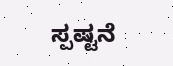ಸ್ಪಷ್ಟನೆ